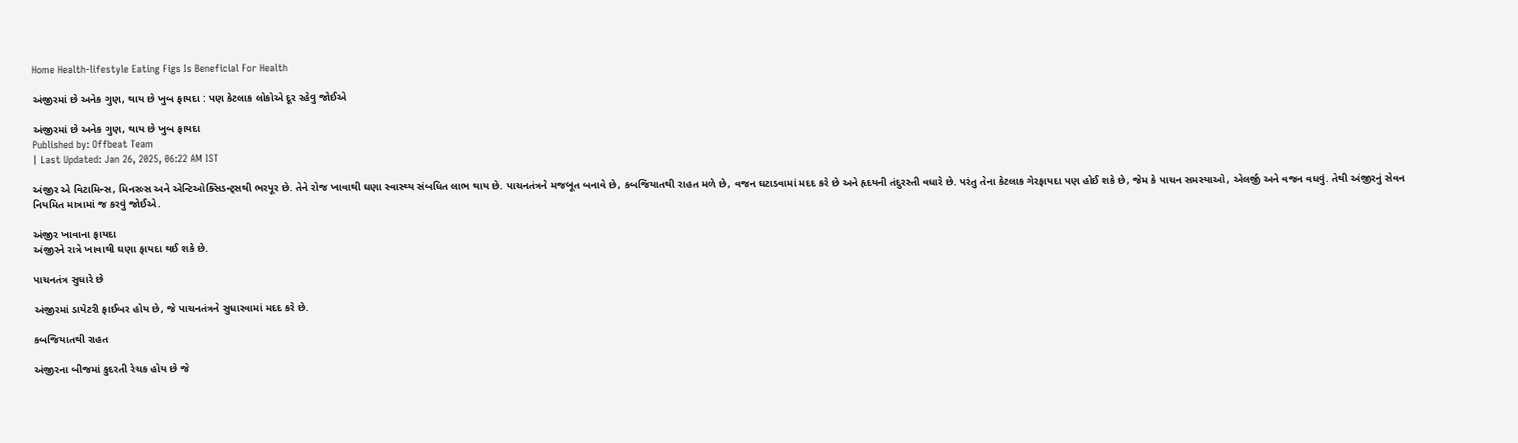Home Health-lifestyle Eating Figs Is Beneficial For Health

અંજીરમાં છે અનેક ગુણ, થાય છે ખુબ ફાયદા : પણ કેટલાક લોકોએ દૂર રહેવુ જોઈએ

અંજીરમાં છે અનેક ગુણ, થાય છે ખુબ ફાયદા
Published by: Offbeat Team
| Last Updated: Jan 26, 2025, 06:22 AM IST

અંજીર એ વિટામિન્સ, મિનરલ્સ અને એન્ટિઓક્સિડન્ટ્સથી ભરપૂર છે. તેને રોજ ખાવાથી ઘણા સ્વાસ્થ્ય સંબધિત લાભ થાય છે. પાચનતંત્રને મજબૂત બનાવે છે, કબજિયાતથી રાહત મળે છે, વજન ઘટાડવામાં મદદ કરે છે અને હૃદયની તંદુરસ્તી વધારે છે. પરંતુ તેના કેટલાક ગેરફાયદા પણ હોઈ શકે છે, જેમ કે પાચન સમસ્યાઓ, એલર્જી અને વજન વધવું. તેથી અંજીરનું સેવન નિયમિત માત્રામાં જ કરવું જોઈએ.

અંજીર ખાવાના ફાયદા
અંજીરને રાત્રે ખાવાથી ઘણા ફાયદા થઈ શકે છે.

પાચનતંત્ર સુધારે છે

અંજીરમાં ડાયેટરી ફાઈબર હોય છે, જે પાચનતંત્રને સુધારવામાં મદદ કરે છે.

કબજિયાતથી રાહત

અંજીરના બીજમાં કુદરતી રેચક હોય છે જે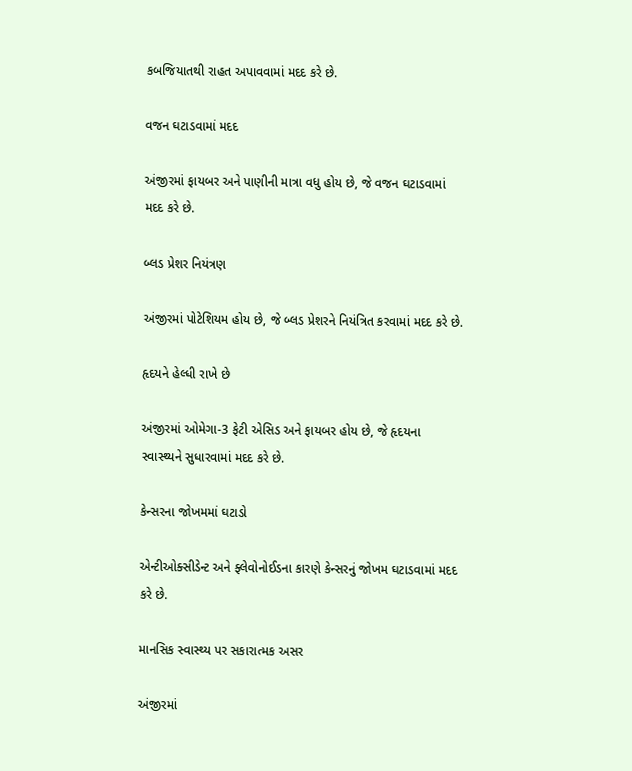કબજિયાતથી રાહત અપાવવામાં મદદ કરે છે.

વજન ઘટાડવામાં મદદ

અંજીરમાં ફાયબર અને પાણીની માત્રા વધુ હોય છે, જે વજન ઘટાડવામાં મદદ કરે છે.

બ્લડ પ્રેશર નિયંત્રણ

અંજીરમાં પોટેશિયમ હોય છે, જે બ્લડ પ્રેશરને નિયંત્રિત કરવામાં મદદ કરે છે.

હૃદયને હેલ્ધી રાખે છે

અંજીરમાં ઓમેગા-3 ફેટી એસિડ અને ફાયબર હોય છે, જે હૃદયના સ્વાસ્થ્યને સુધારવામાં મદદ કરે છે.

કેન્સરના જોખમમાં ઘટાડો

એન્ટીઓક્સીડેન્ટ અને ફ્લેવોનોઈડના કારણે કેન્સરનું જોખમ ઘટાડવામાં મદદ કરે છે.

માનસિક સ્વાસ્થ્ય પર સકારાત્મક અસર

અંજીરમાં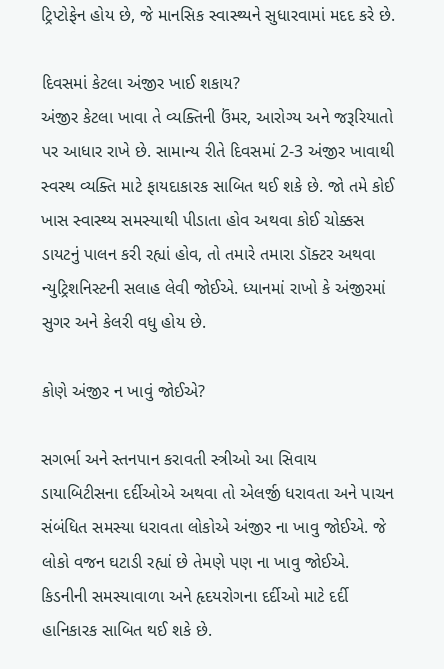ટ્રિપ્ટોફેન હોય છે, જે માનસિક સ્વાસ્થ્યને સુધારવામાં મદદ કરે છે.

દિવસમાં કેટલા અંજીર ખાઈ શકાય?
અંજીર કેટલા ખાવા તે વ્યક્તિની ઉંમર, આરોગ્ય અને જરૂરિયાતો પર આધાર રાખે છે. સામાન્ય રીતે દિવસમાં 2-3 અંજીર ખાવાથી સ્વસ્થ વ્યક્તિ માટે ફાયદાકારક સાબિત થઈ શકે છે. જો તમે કોઈ ખાસ સ્વાસ્થ્ય સમસ્યાથી પીડાતા હોવ અથવા કોઈ ચોક્કસ ડાયટનું પાલન કરી રહ્યાં હોવ, તો તમારે તમારા ડૉક્ટર અથવા ન્યુટ્રિશનિસ્ટની સલાહ લેવી જોઈએ. ધ્યાનમાં રાખો કે અંજીરમાં સુગર અને કેલરી વધુ હોય છે.

કોણે અંજીર ન ખાવું જોઈએ?

સગર્ભા અને સ્તનપાન કરાવતી સ્ત્રીઓ આ સિવાય ડાયાબિટીસના દર્દીઓએ અથવા તો એલર્જી ધરાવતા અને પાચન સંબંધિત સમસ્યા ધરાવતા લોકોએ અંજીર ના ખાવુ જોઈએ. જે લોકો વજન ઘટાડી રહ્યાં છે તેમણે પણ ના ખાવુ જોઈએ. કિડનીની સમસ્યાવાળા અને હૃદયરોગના દર્દીઓ માટે દર્દી હાનિકારક સાબિત થઈ શકે છે.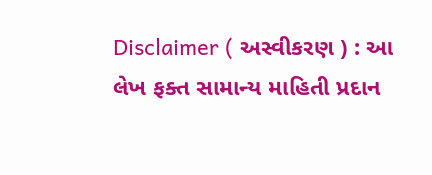Disclaimer ( અસ્વીકરણ ) : આ લેખ ફક્ત સામાન્ય માહિતી પ્રદાન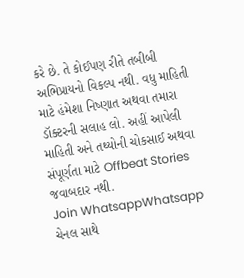કરે છે. તે કોઈપણ રીતે તબીબી અભિપ્રાયનો વિકલ્પ નથી. વધુ માહિતી માટે હંમેશા નિષ્ણાત અથવા તમારા ડૉક્ટરની સલાહ લો. અહીં આપેલી માહિતી અને તથ્યોની ચોકસાઈ અથવા સંપૂર્ણતા માટે Offbeat Stories જવાબદાર નથી.
Join WhatsappWhatsapp ચેનલ સાથે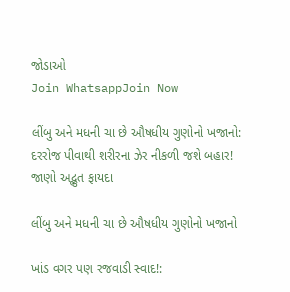જોડાઓ
Join WhatsappJoin Now

લીંબુ અને મધની ચા છે ઔષધીય ગુણોનો ખજાનો: દરરોજ પીવાથી શરીરના ઝેર નીકળી જશે બહાર! જાણો અદ્ભુત ફાયદા

લીંબુ અને મધની ચા છે ઔષધીય ગુણોનો ખજાનો

ખાંડ વગર પણ રજવાડી સ્વાદ!: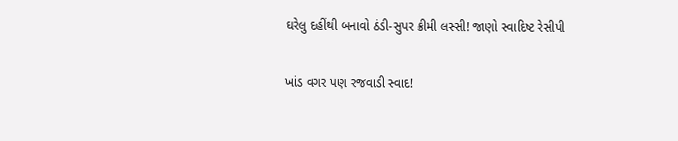ઘરેલુ દહીંથી બનાવો ઠંડી-સુપર ક્રીમી લસ્સી! જાણો સ્વાદિષ્ટ રેસીપી

ખાંડ વગર પણ રજવાડી સ્વાદ!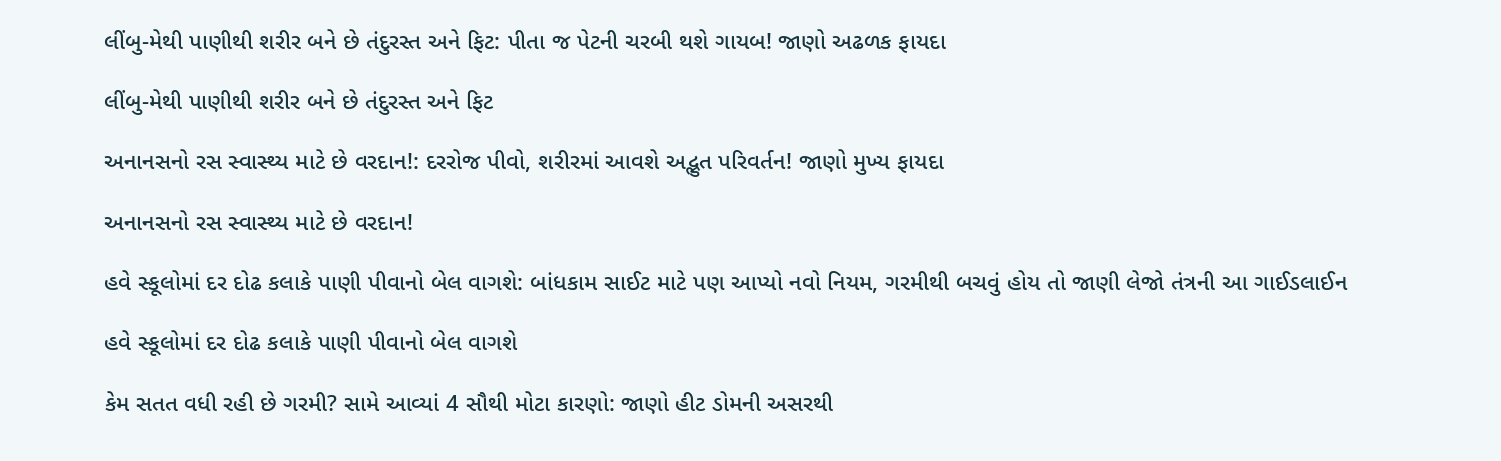લીંબુ-મેથી પાણીથી શરીર બને છે તંદુરસ્ત અને ફિટ: પીતા જ પેટની ચરબી થશે ગાયબ! જાણો અઢળક ફાયદા

લીંબુ-મેથી પાણીથી શરીર બને છે તંદુરસ્ત અને ફિટ

અનાનસનો રસ સ્વાસ્થ્ય માટે છે વરદાન!: દરરોજ પીવો, શરીરમાં આવશે અદ્ભુત પરિવર્તન! જાણો મુખ્ય ફાયદા

અનાનસનો રસ સ્વાસ્થ્ય માટે છે વરદાન!

હવે સ્કૂલોમાં દર દોઢ કલાકે પાણી પીવાનો બેલ વાગશે: બાંધકામ સાઈટ માટે પણ આપ્યો નવો નિયમ, ગરમીથી બચવું હોય તો જાણી લેજો તંત્રની આ ગાઈડલાઈન

હવે સ્કૂલોમાં દર દોઢ કલાકે પાણી પીવાનો બેલ વાગશે

કેમ સતત વધી રહી છે ગરમી? સામે આવ્યાં 4 સૌથી મોટા કારણો: જાણો હીટ ડોમની અસરથી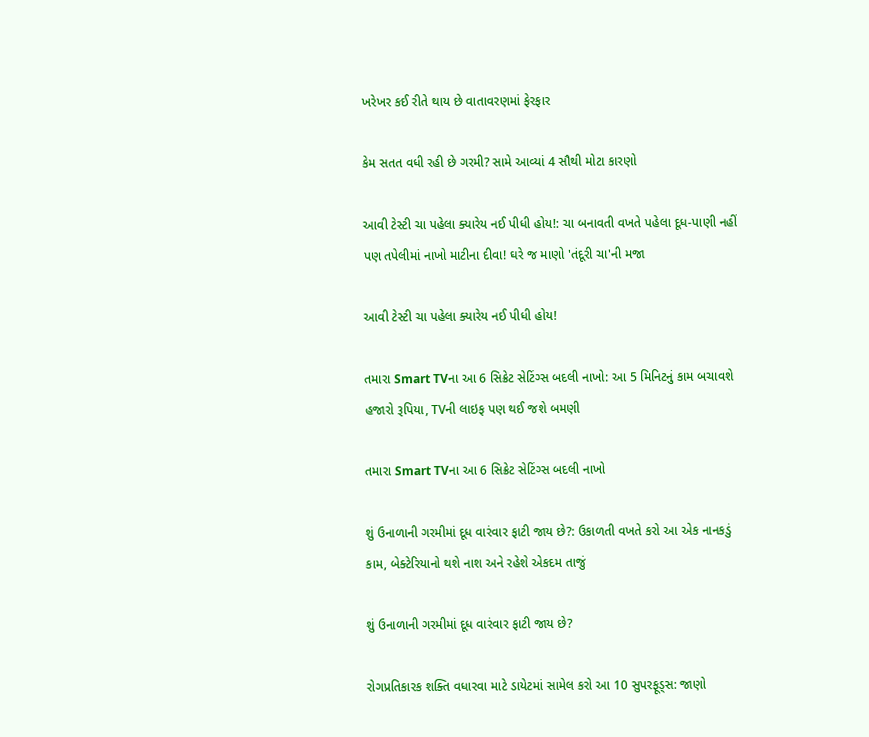ખરેખર કઈ રીતે થાય છે વાતાવરણમાં ફેરફાર

કેમ સતત વધી રહી છે ગરમી? સામે આવ્યાં 4 સૌથી મોટા કારણો

આવી ટેસ્ટી ચા પહેલા ક્યારેય નઈ પીધી હોય!: ચા બનાવતી વખતે પહેલા દૂધ-પાણી નહીં પણ તપેલીમાં નાખો માટીના દીવા! ઘરે જ માણો 'તંદૂરી ચા'ની મજા

આવી ટેસ્ટી ચા પહેલા ક્યારેય નઈ પીધી હોય!

તમારા Smart TVના આ 6 સિક્રેટ સેટિંગ્સ બદલી નાખો: આ 5 મિનિટનું કામ બચાવશે હજારો રૂપિયા, TVની લાઇફ પણ થઈ જશે બમણી

તમારા Smart TVના આ 6 સિક્રેટ સેટિંગ્સ બદલી નાખો

શું ઉનાળાની ગરમીમાં દૂધ વારંવાર ફાટી જાય છે?: ઉકાળતી વખતે કરો આ એક નાનકડું કામ, બેક્ટેરિયાનો થશે નાશ અને રહેશે એકદમ તાજું

શું ઉનાળાની ગરમીમાં દૂધ વારંવાર ફાટી જાય છે?

રોગપ્રતિકારક શક્તિ વધારવા માટે ડાયેટમાં સામેલ કરો આ 10 સુપરફૂડ્સ: જાણો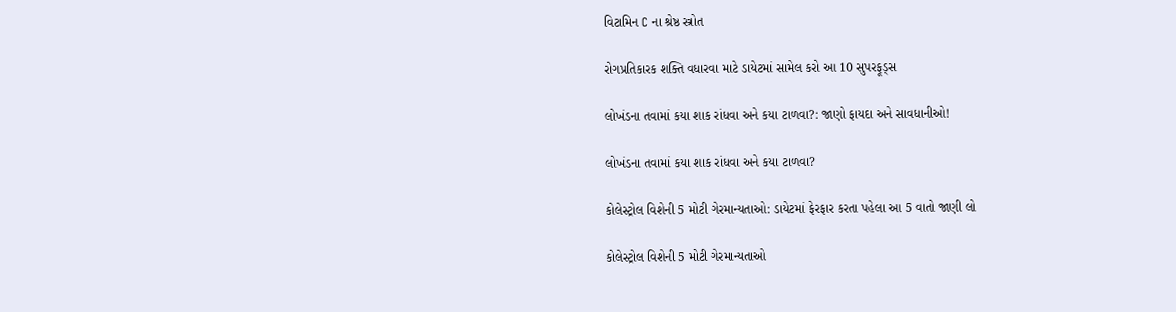વિટામિન C ના શ્રેષ્ઠ સ્ત્રોત

રોગપ્રતિકારક શક્તિ વધારવા માટે ડાયેટમાં સામેલ કરો આ 10 સુપરફૂડ્સ

લોખંડના તવામાં કયા શાક રાંધવા અને કયા ટાળવા?: જાણો ફાયદા અને સાવધાનીઓ!

લોખંડના તવામાં કયા શાક રાંધવા અને કયા ટાળવા?

કોલેસ્ટ્રોલ વિશેની 5 મોટી ગેરમાન્યતાઓ: ડાયેટમાં ફેરફાર કરતા પહેલા આ 5 વાતો જાણી લો

કોલેસ્ટ્રોલ વિશેની 5 મોટી ગેરમાન્યતાઓ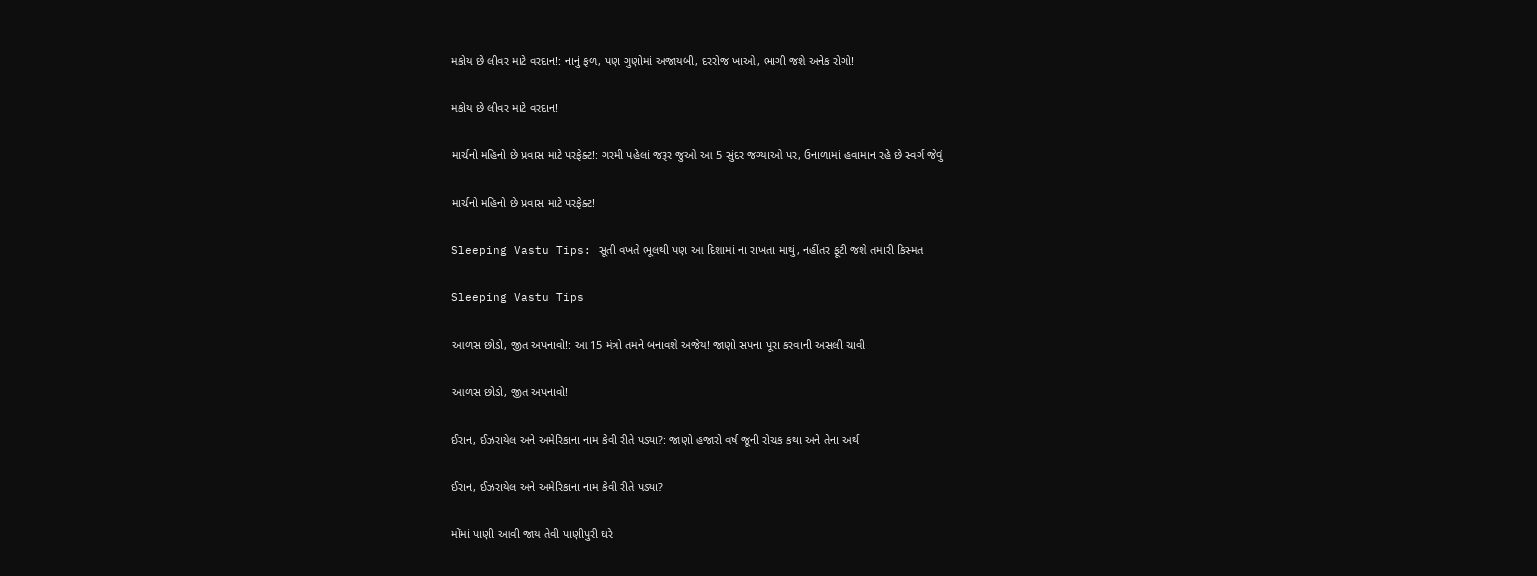મકોય છે લીવર માટે વરદાન!: નાનું ફળ, પણ ગુણોમાં અજાયબી, દરરોજ ખાઓ, ભાગી જશે અનેક રોગો!

મકોય છે લીવર માટે વરદાન!

માર્ચનો મહિનો છે પ્રવાસ માટે પરફેક્ટ!: ગરમી પહેલાં જરૂર જુઓ આ 5 સુંદર જગ્યાઓ પર, ઉનાળામાં હવામાન રહે છે સ્વર્ગ જેવું

માર્ચનો મહિનો છે પ્રવાસ માટે પરફેક્ટ!

Sleeping Vastu Tips: સૂતી વખતે ભૂલથી પણ આ દિશામાં ના રાખતા માથું, નહીંતર ફૂટી જશે તમારી કિસ્મત

Sleeping Vastu Tips

આળસ છોડો, જીત અપનાવો!: આ 15 મંત્રો તમને બનાવશે અજેય! જાણો સપના પૂરા કરવાની અસલી ચાવી

આળસ છોડો, જીત અપનાવો!

ઈરાન, ઈઝરાયેલ અને અમેરિકાના નામ કેવી રીતે પડ્યા?: જાણો હજારો વર્ષ જૂની રોચક કથા અને તેના અર્થ

ઈરાન, ઈઝરાયેલ અને અમેરિકાના નામ કેવી રીતે પડ્યા?

મોંમાં પાણી આવી જાય તેવી પાણીપુરી ઘરે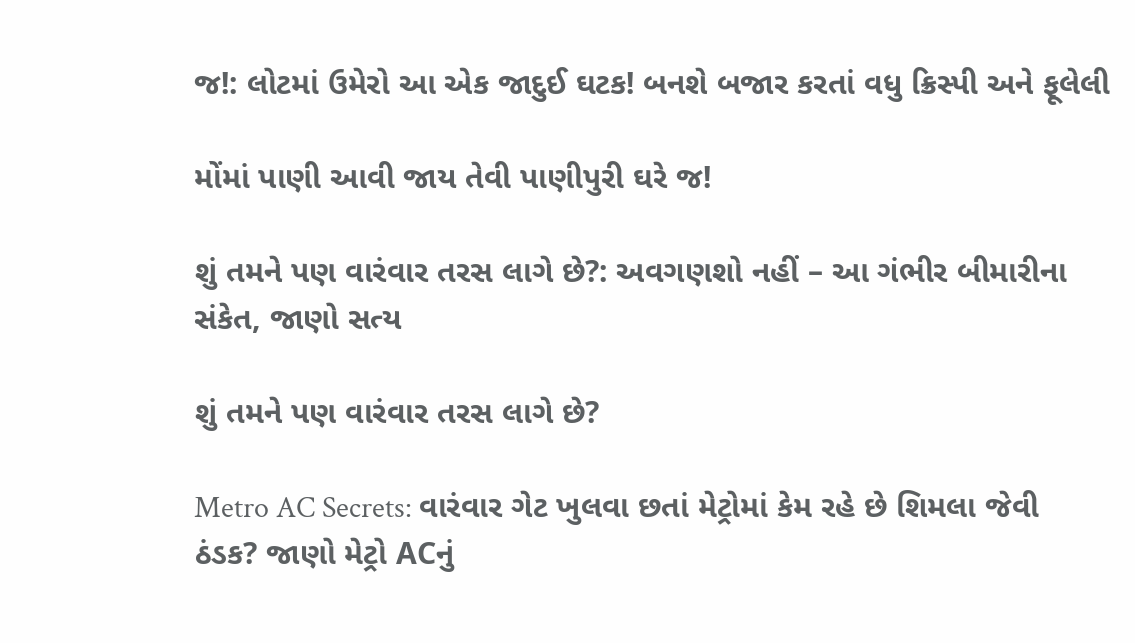જ!: લોટમાં ઉમેરો આ એક જાદુઈ ઘટક! બનશે બજાર કરતાં વધુ ક્રિસ્પી અને ફૂલેલી

મોંમાં પાણી આવી જાય તેવી પાણીપુરી ઘરે જ!

શું તમને પણ વારંવાર તરસ લાગે છે?: અવગણશો નહીં – આ ગંભીર બીમારીના સંકેત, જાણો સત્ય

શું તમને પણ વારંવાર તરસ લાગે છે?

Metro AC Secrets: વારંવાર ગેટ ખુલવા છતાં મેટ્રોમાં કેમ રહે છે શિમલા જેવી ઠંડક? જાણો મેટ્રો ACનું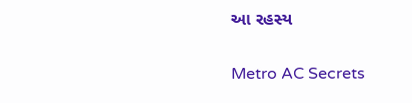આ રહસ્ય

Metro AC Secrets